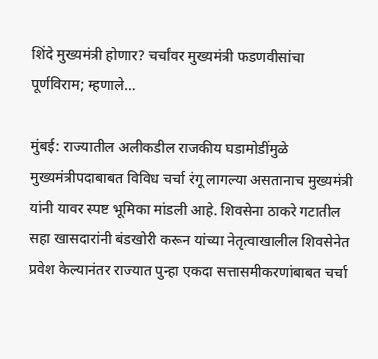शिंदे मुख्यमंत्री होणार? चर्चांवर मुख्यमंत्री फडणवीसांचा पूर्णविराम; म्हणाले…

मुंबई: राज्यातील अलीकडील राजकीय घडामोडींमुळे मुख्यमंत्रीपदाबाबत विविध चर्चा रंगू लागल्या असतानाच मुख्यमंत्री यांनी यावर स्पष्ट भूमिका मांडली आहे. शिवसेना ठाकरे गटातील सहा खासदारांनी बंडखोरी करून यांच्या नेतृत्वाखालील शिवसेनेत प्रवेश केल्यानंतर राज्यात पुन्हा एकदा सत्तासमीकरणांबाबत चर्चा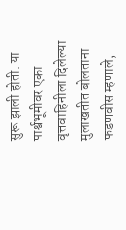सुरू झाली होती. या पार्श्वभूमीवर एका वृत्तवाहिनीला दिलेल्या मुलाखतीत बोलताना फडणवीस म्हणाले,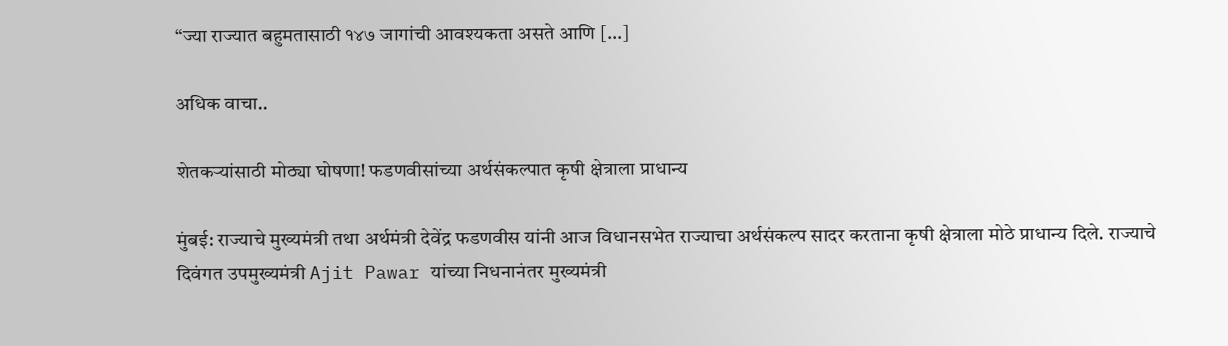“ज्या राज्यात बहुमतासाठी १४७ जागांची आवश्यकता असते आणि […]

अधिक वाचा..

शेतकऱ्यांसाठी मोठ्या घोषणा! फडणवीसांच्या अर्थसंकल्पात कृषी क्षेत्राला प्राधान्य

मुंबई: राज्याचे मुख्यमंत्री तथा अर्थमंत्री देवेंद्र फडणवीस यांनी आज विधानसभेत राज्याचा अर्थसंकल्प सादर करताना कृषी क्षेत्राला मोठे प्राधान्य दिले. राज्याचे दिवंगत उपमुख्यमंत्री Ajit Pawar यांच्या निधनानंतर मुख्यमंत्री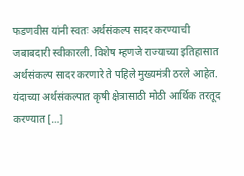फडणवीस यांनी स्वतः अर्थसंकल्प सादर करण्याची जबाबदारी स्वीकारली. विशेष म्हणजे राज्याच्या इतिहासात अर्थसंकल्प सादर करणारे ते पहिले मुख्यमंत्री ठरले आहेत. यंदाच्या अर्थसंकल्पात कृषी क्षेत्रासाठी मोठी आर्थिक तरतूद करण्यात […]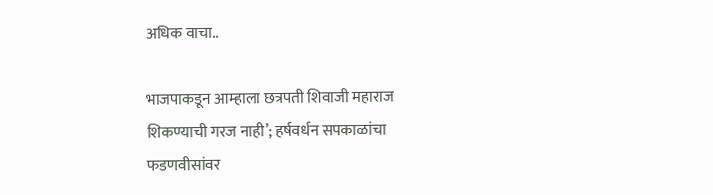अधिक वाचा..

भाजपाकडून आम्हाला छत्रपती शिवाजी महाराज शिकण्याची गरज नाही’; हर्षवर्धन सपकाळांचा फडणवीसांवर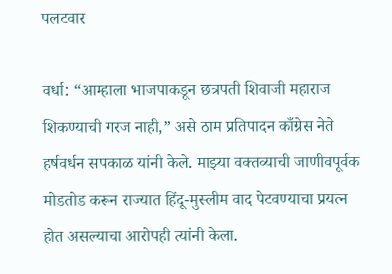पलटवार

वर्धा: “आम्हाला भाजपाकडून छत्रपती शिवाजी महाराज शिकण्याची गरज नाही,” असे ठाम प्रतिपादन काँग्रेस नेते हर्षवर्धन सपकाळ यांनी केले. माझ्या वक्तव्याची जाणीवपूर्वक मोडतोड करून राज्यात हिंदू-मुस्लीम वाद पेटवण्याचा प्रयत्न होत असल्याचा आरोपही त्यांनी केला.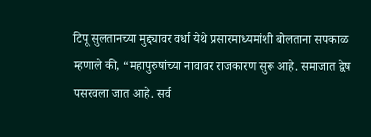टिपू सुलतानच्या मुद्द्यावर वर्धा येथे प्रसारमाध्यमांशी बोलताना सपकाळ म्हणाले की, “महापुरुषांच्या नावावर राजकारण सुरू आहे. समाजात द्वेष पसरवला जात आहे. सर्व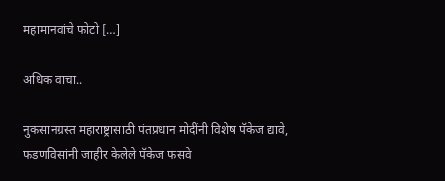महामानवांचे फोटो […]

अधिक वाचा..

नुकसानग्रस्त महाराष्ट्रासाठी पंतप्रधान मोदींनी विशेष पॅकेज द्यावे, फडणविसांनी जाहीर केलेले पॅकेज फसवे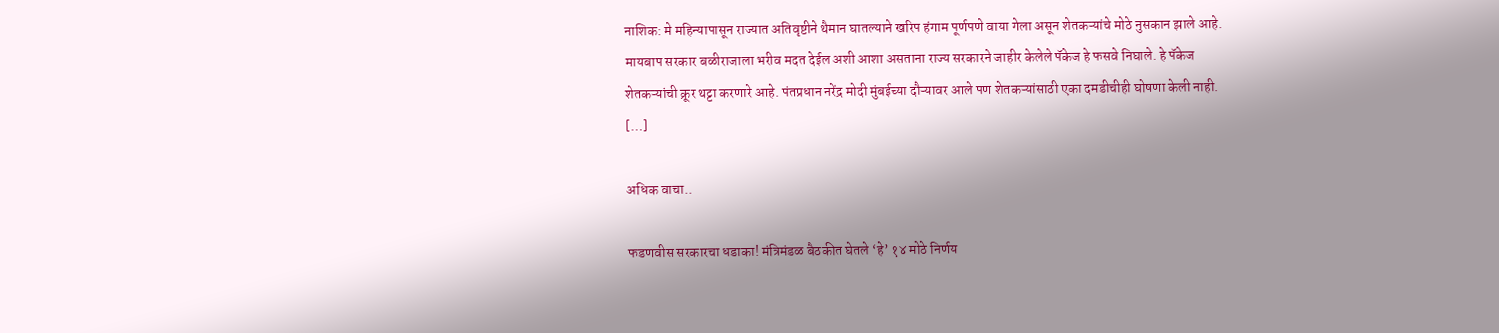नाशिक: मे महिन्यापासून राज्यात अतिवृष्टीने थैमान घातल्याने खरिप हंगाम पूर्णपणे वाया गेला असून शेतकऱ्यांचे मोठे नुसकान झाले आहे. मायबाप सरकार बळीराजाला भरीव मदत देईल अशी आशा असताना राज्य सरकारने जाहीर केलेले पॅकेज हे फसवे निघाले. हे पॅकेज शेतकऱ्यांची क्रूर थट्टा करणारे आहे. पंतप्रधान नरेंद्र मोदी मुंबईच्या दौऱ्यावर आले पण शेतकऱ्यांसाठी एका दमडीचीही घोषणा केली नाही. […]

अधिक वाचा..

फडणवीस सरकारचा धडाका! मंत्रिमंडळ बैठकीत घेतले ‘हे’ १४ मोठे निर्णय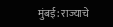मुंबई: राज्याचे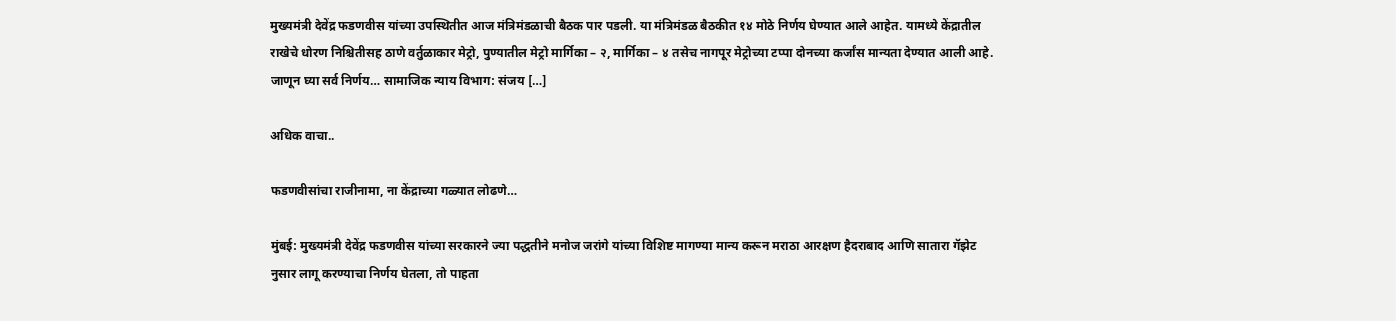मुख्यमंत्री देवेंद्र फडणवीस यांच्या उपस्थितीत आज मंत्रिमंडळाची बैठक पार पडली. या मंत्रिमंडळ बैठकीत १४ मोठे निर्णय घेण्यात आले आहेत. यामध्ये केंद्रातील राखेचे धोरण निश्चितीसह ठाणे वर्तुळाकार मेट्रो, पुण्यातील मेट्रो मार्गिका – २, मार्गिका – ४ तसेच नागपूर मेट्रोच्या टप्पा दोनच्या कर्जांस मान्यता देण्यात आली आहे. जाणून घ्या सर्व निर्णय… सामाजिक न्याय विभाग: संजय […]

अधिक वाचा..

फडणवीसांचा राजीनामा, ना केंद्राच्या गळ्यात लोढणे…

मुंबई: मुख्यमंत्री देवेंद्र फडणवीस यांच्या सरकारने ज्या पद्धतीने मनोज जरांगे यांच्या विशिष्ट मागण्या मान्य करून मराठा आरक्षण हैदराबाद आणि सातारा गॅझेट नुसार लागू करण्याचा निर्णय घेतला, तो पाहता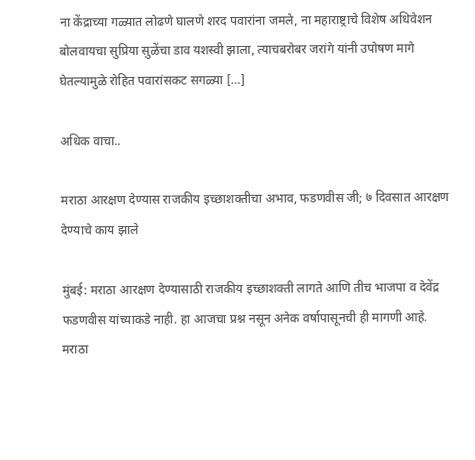ना केंद्राच्या गळ्यात लोढणे घालणे शरद पवारांना जमले, ना महाराष्ट्राचे विशेष अधिवेशन बोलवायचा सुप्रिया सुळेंचा डाव यशस्वी झाला, त्याचबरोबर जरांगे यांनी उपोषण मागे घेतल्यामुळे रोहित पवारांसकट सगळ्या […]

अधिक वाचा..

मराठा आरक्षण देण्यास राजकीय इच्छाशक्तीचा अभाव, फडणवीस जी; ७ दिवसात आरक्षण देण्याचे काय झाले

मुंबई: मराठा आरक्षण देण्यासाठी राजकीय इच्छाशक्ती लागते आणि तीच भाजपा व देवेंद्र फडणवीस यांच्याकडे नाही. हा आजचा प्रश्न नसून अनेक वर्षापासूनची ही मागणी आहे. मराठा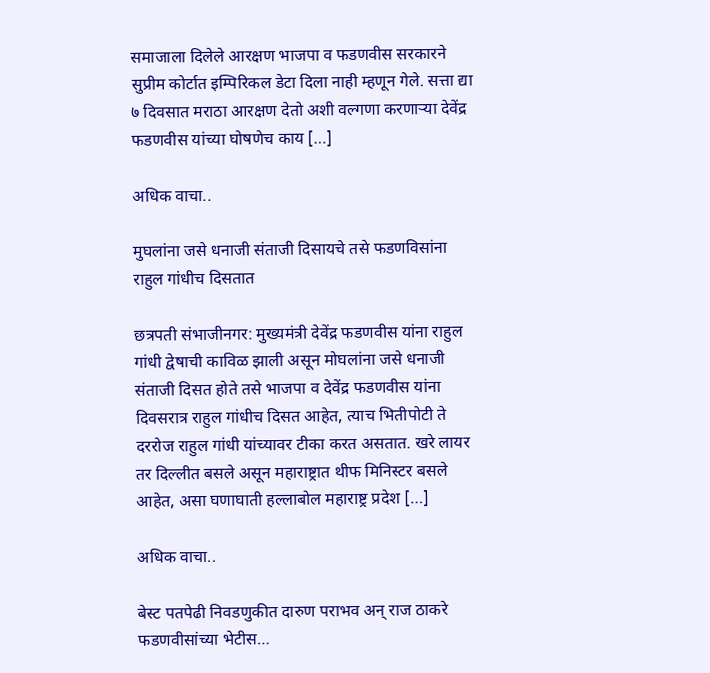समाजाला दिलेले आरक्षण भाजपा व फडणवीस सरकारने सुप्रीम कोर्टात इम्पिरिकल डेटा दिला नाही म्हणून गेले. सत्ता द्या ७ दिवसात मराठा आरक्षण देतो अशी वल्गणा करणाऱ्या देवेंद्र फडणवीस यांच्या घोषणेच काय […]

अधिक वाचा..

मुघलांना जसे धनाजी संताजी दिसायचे तसे फडणविसांना राहुल गांधीच दिसतात

छत्रपती संभाजीनगर: मुख्यमंत्री देवेंद्र फडणवीस यांना राहुल गांधी द्वेषाची काविळ झाली असून मोघलांना जसे धनाजी संताजी दिसत होते तसे भाजपा व देवेंद्र फडणवीस यांना दिवसरात्र राहुल गांधीच दिसत आहेत, त्याच भितीपोटी ते दररोज राहुल गांधी यांच्यावर टीका करत असतात. खरे लायर तर दिल्लीत बसले असून महाराष्ट्रात थीफ मिनिस्टर बसले आहेत, असा घणाघाती हल्लाबोल महाराष्ट्र प्रदेश […]

अधिक वाचा..

बेस्ट पतपेढी निवडणुकीत दारुण पराभव अन् राज ठाकरे फडणवीसांच्या भेटीस…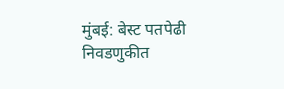मुंबई: बेस्ट पतपेढी निवडणुकीत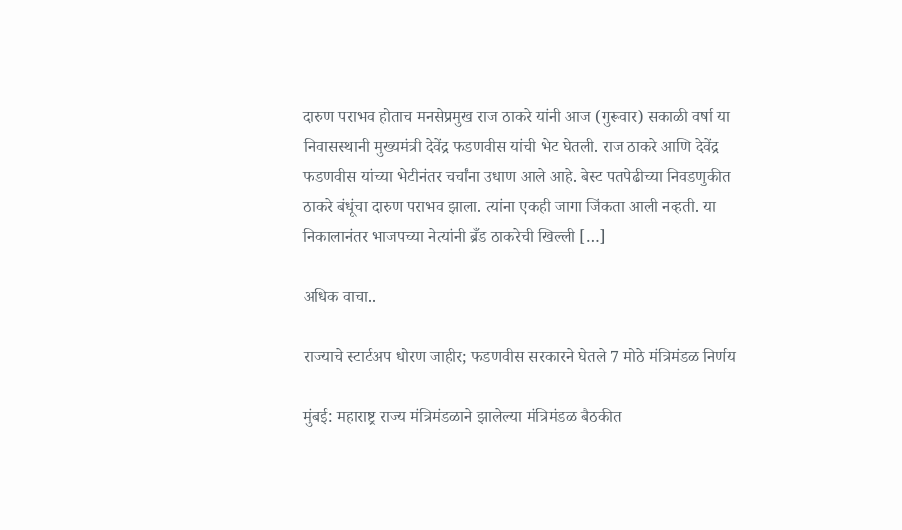दारुण पराभव होताच मनसेप्रमुख राज ठाकरे यांनी आज (गुरूवार) सकाळी वर्षा या निवासस्थानी मुख्यमंत्री देवेंद्र फडणवीस यांची भेट घेतली. राज ठाकरे आणि देवेंद्र फडणवीस यांच्या भेटीनंतर चर्चांना उधाण आले आहे. बेस्ट पतपेढीच्या निवडणुकीत ठाकरे बंधूंचा दारुण पराभव झाला. त्यांना एकही जागा जिंकता आली नव्हती. या निकालानंतर भाजपच्या नेत्यांनी ब्रँड ठाकरेची खिल्ली […]

अधिक वाचा..

राज्याचे स्टार्टअप धोरण जाहीर; फडणवीस सरकारने घेतले 7 मोठे मंत्रिमंडळ निर्णय

मुंबई: महाराष्ट्र राज्य मंत्रिमंडळाने झालेल्या मंत्रिमंडळ बैठकीत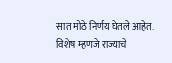सात मोठे निर्णय घेतले आहेत. विशेष म्हणजे राज्याचे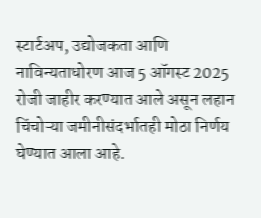स्टार्टअप, उद्योजकता आणि नाविन्यताधोरण आज 5 ऑगस्ट 2025 रोजी जाहीर करण्यात आले असून लहान चिंचोऱ्या जमीनीसंदर्भातही मोठा निर्णय घेण्यात आला आहे.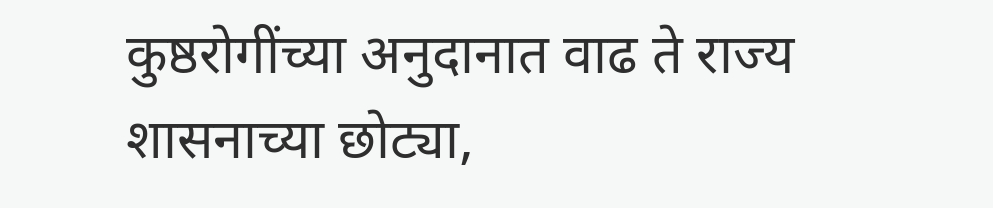कुष्ठरोगींच्या अनुदानात वाढ ते राज्य शासनाच्या छोट्या,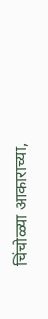चिंचोळ्या आकाराच्या,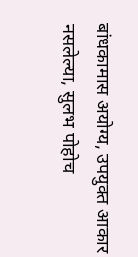बांधकामास अयोग्य, उपयुक्त आकार नसलेल्या, सुलभ पोहोच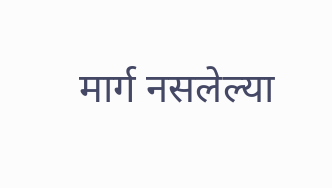मार्ग नसलेल्या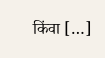किंवा […]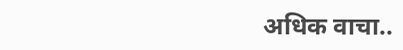अधिक वाचा..